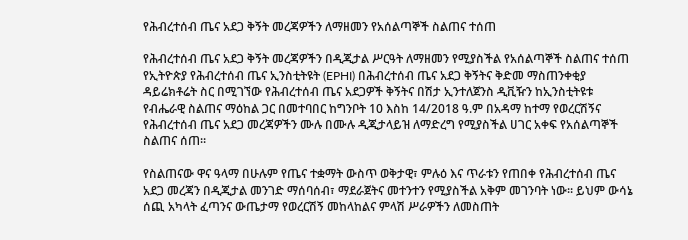የሕብረተሰብ ጤና አደጋ ቅኝት መረጃዎችን ለማዘመን የአሰልጣኞች ስልጠና ተሰጠ

የሕብረተሰብ ጤና አደጋ ቅኝት መረጃዎችን በዲጂታል ሥርዓት ለማዘመን የሚያስችል የአሰልጣኞች ስልጠና ተሰጠ
የኢትዮጵያ የሕብረተሰብ ጤና ኢንስቲትዩት (EPHI) በሕብረተሰብ ጤና አደጋ ቅኝትና ቅድመ ማስጠንቀቂያ ዳይሬክቶሬት ስር በሚገኘው የሕብረተሰብ ጤና አደጋዎች ቅኝትና በሽታ ኢንተለጀንስ ዲቪዥን ከኢንስቲትዩቱ የብሔራዊ ስልጠና ማዕከል ጋር በመተባበር ከግንቦት 10 እስከ 14/2018 ዓ.ም በአዳማ ከተማ የወረርሽኝና የሕብረተሰብ ጤና አደጋ መረጃዎችን ሙሉ በሙሉ ዲጂታላይዝ ለማድረግ የሚያስችል ሀገር አቀፍ የአሰልጣኞች ስልጠና ሰጠ።

የስልጠናው ዋና ዓላማ በሁሉም የጤና ተቋማት ውስጥ ወቅታዊ፣ ምሉዕ እና ጥራቱን የጠበቀ የሕብረተሰብ ጤና አደጋ መረጃን በዲጂታል መንገድ ማሰባሰብ፣ ማደራጀትና መተንተን የሚያስችል አቅም መገንባት ነው። ይህም ውሳኔ ሰጪ አካላት ፈጣንና ውጤታማ የወረርሽኝ መከላከልና ምላሽ ሥራዎችን ለመስጠት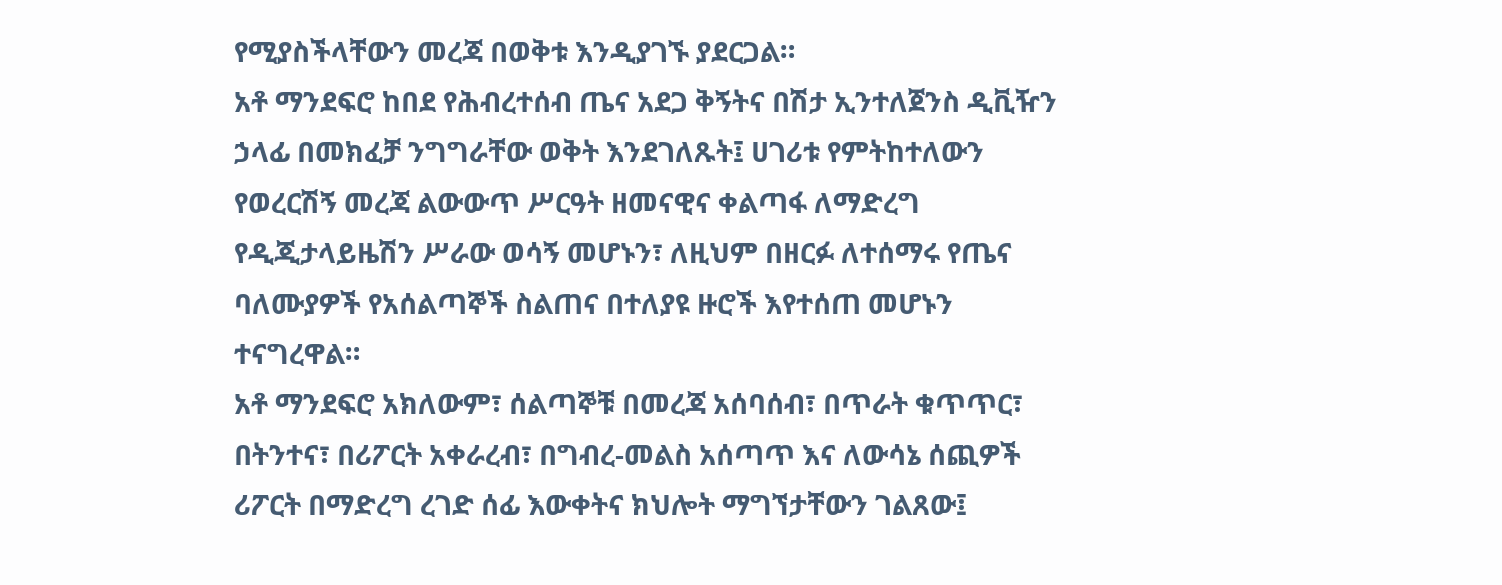የሚያስችላቸውን መረጃ በወቅቱ እንዲያገኙ ያደርጋል።
አቶ ማንደፍሮ ከበደ የሕብረተሰብ ጤና አደጋ ቅኝትና በሽታ ኢንተለጀንስ ዲቪዥን ኃላፊ በመክፈቻ ንግግራቸው ወቅት እንደገለጹት፤ ሀገሪቱ የምትከተለውን የወረርሽኝ መረጃ ልውውጥ ሥርዓት ዘመናዊና ቀልጣፋ ለማድረግ የዲጂታላይዜሽን ሥራው ወሳኝ መሆኑን፣ ለዚህም በዘርፉ ለተሰማሩ የጤና ባለሙያዎች የአሰልጣኞች ስልጠና በተለያዩ ዙሮች እየተሰጠ መሆኑን ተናግረዋል።
አቶ ማንደፍሮ አክለውም፣ ሰልጣኞቹ በመረጃ አሰባሰብ፣ በጥራት ቁጥጥር፣ በትንተና፣ በሪፖርት አቀራረብ፣ በግብረ-መልስ አሰጣጥ እና ለውሳኔ ሰጪዎች ሪፖርት በማድረግ ረገድ ሰፊ እውቀትና ክህሎት ማግኘታቸውን ገልጸው፤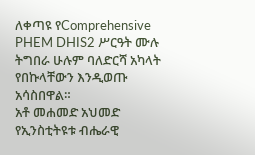ለቀጣዩ የComprehensive PHEM DHIS2 ሥርዓት ሙሉ ትግበራ ሁሉም ባለድርሻ አካላት የበኩላቸውን እንዲወጡ አሳስበዋል።
አቶ መሐመድ አህመድ የኢንስቲትዩቱ ብሔራዊ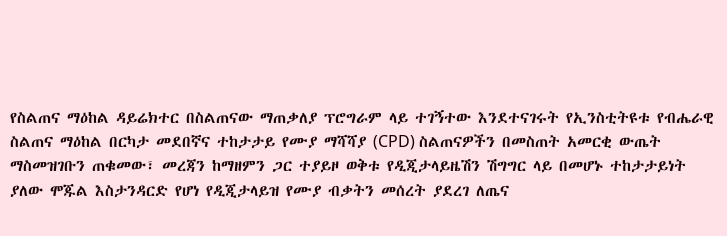የስልጠና ማዕከል ዳይሬክተር በስልጠናው ማጠቃለያ ፕሮግራም ላይ ተገኝተው እንደተናገሩት የኢንስቲትዩቱ የብሔራዊ ስልጠና ማዕከል በርካታ መደበኛና ተከታታይ የሙያ ማሻሻያ (CPD) ስልጠናዎችን በመስጠት አመርቂ ውጤት ማስመዝገቡን ጠቁመው፣ መረጃን ከማዘምን ጋር ተያይዞ ወቅቱ የዲጂታላይዜሽን ሽግግር ላይ በመሆኑ ተከታታይነት ያለው ሞጁል እስታንዳርድ የሆነ የዲጂታላይዝ የሙያ ብቃትን መሰረት ያደረገ ለጤና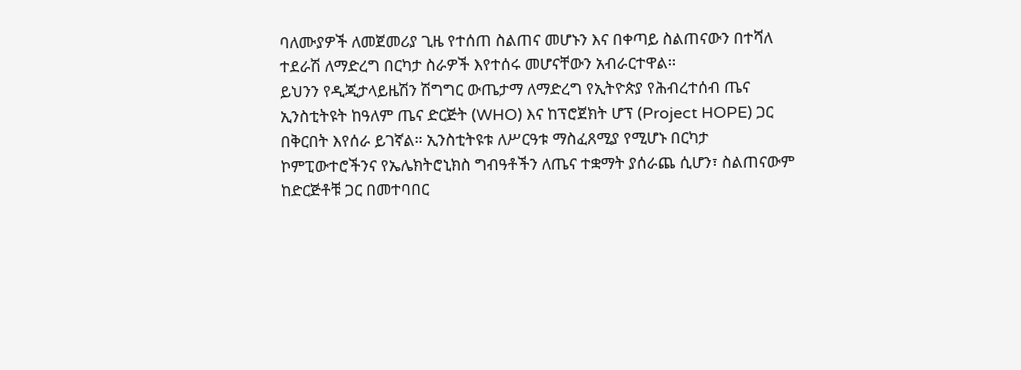ባለሙያዎች ለመጀመሪያ ጊዜ የተሰጠ ስልጠና መሆኑን እና በቀጣይ ስልጠናውን በተሻለ ተደራሽ ለማድረግ በርካታ ስራዎች እየተሰሩ መሆናቸውን አብራርተዋል፡፡
ይህንን የዲጂታላይዜሽን ሽግግር ውጤታማ ለማድረግ የኢትዮጵያ የሕብረተሰብ ጤና ኢንስቲትዩት ከዓለም ጤና ድርጅት (WHO) እና ከፕሮጀክት ሆፕ (Project HOPE) ጋር በቅርበት እየሰራ ይገኛል። ኢንስቲትዩቱ ለሥርዓቱ ማስፈጸሚያ የሚሆኑ በርካታ ኮምፒውተሮችንና የኤሌክትሮኒክስ ግብዓቶችን ለጤና ተቋማት ያሰራጨ ሲሆን፣ ስልጠናውም ከድርጅቶቹ ጋር በመተባበር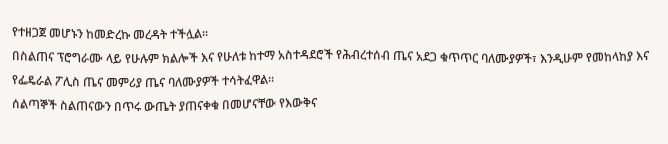የተዘጋጀ መሆኑን ከመድረኩ መረዳት ተችሏል።
በስልጠና ፕሮግራሙ ላይ የሁሉም ክልሎች እና የሁለቱ ከተማ አስተዳደሮች የሕብረተሰብ ጤና አደጋ ቁጥጥር ባለሙያዎች፣ እንዲሁም የመከላከያ እና የፌዴራል ፖሊስ ጤና መምሪያ ጤና ባለሙያዎች ተሳትፈዋል።
ሰልጣኞች ስልጠናውን በጥሩ ውጤት ያጠናቀቁ በመሆናቸው የእውቅና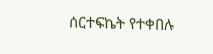ሰርተፍኬት የተቀበሉ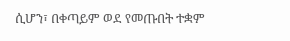ሲሆን፣ በቀጣይም ወደ የመጡበት ተቋም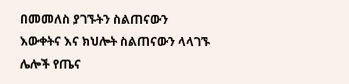በመመለስ ያገኙትን ስልጠናውን እውቀትና እና ክህሎት ስልጠናውን ላላገኙ ሌሎች የጤና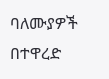ባለሙያዎች በተዋረድ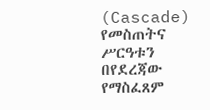(Cascade) የመስጠትና ሥርዓቱን በየደረጃው የማስፈጸም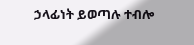ኃላፊነት ይወጣሉ ተብሎ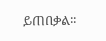ይጠበቃል፡፡